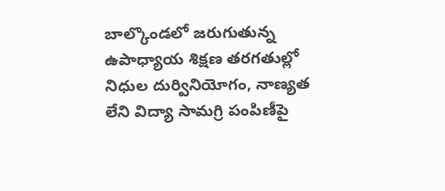బాల్కొండలో జరుగుతున్న ఉపాధ్యాయ శిక్షణ తరగతుల్లో నిధుల దుర్వినియోగం, నాణ్యత లేని విద్యా సామగ్రి పంపిణీపై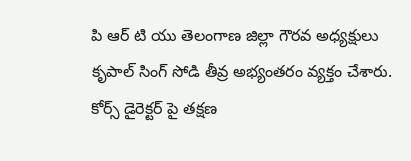పి ఆర్ టి యు తెలంగాణ జిల్లా గౌరవ అధ్యక్షులు కృపాల్ సింగ్ సోడి తీవ్ర అభ్యంతరం వ్యక్తం చేశారు. కోర్స్ డైరెక్టర్ పై తక్షణ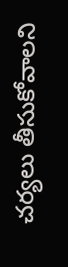చర్యలు తీసుకోవాలని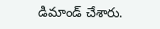డిమాండ్ చేశారు.